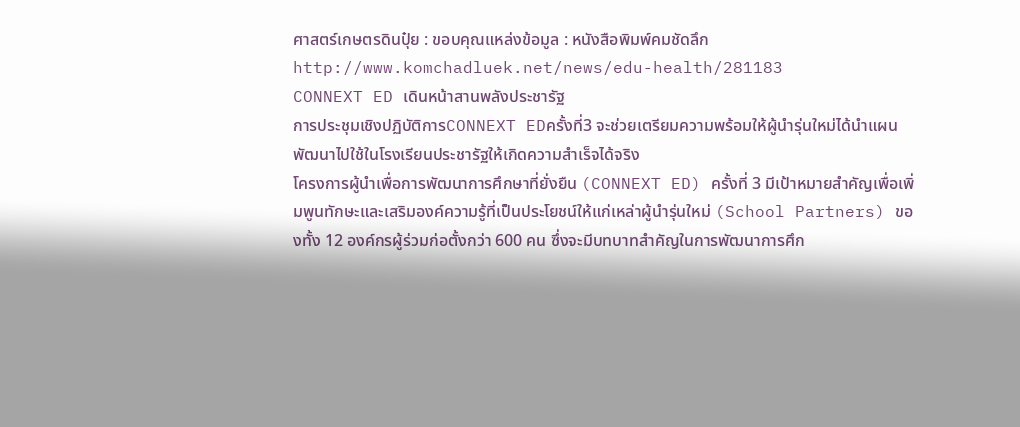ศาสตร์เกษตรดินปุ๋ย : ขอบคุณแหล่งข้อมูล : หนังสือพิมพ์คมชัดลึก
http://www.komchadluek.net/news/edu-health/281183
CONNEXT ED เดินหน้าสานพลังประชารัฐ
การประชุมเชิงปฏิบัติการCONNEXT EDครั้งที่3 จะช่วยเตรียมความพร้อมให้ผู้นำรุ่นใหม่ได้นำแผนพัฒนาไปใช้ในโรงเรียนประชารัฐให้เกิดความสำเร็จได้จริง
โครงการผู้นำเพื่อการพัฒนาการศึกษาที่ยั่งยืน (CONNEXT ED) ครั้งที่ 3 มีเป้าหมายสำคัญเพื่อเพิ่มพูนทักษะและเสริมองค์ความรู้ที่เป็นประโยชน์ให้แก่เหล่าผู้นำรุ่นใหม่ (School Partners) ของทั้ง 12 องค์กรผู้ร่วมก่อตั้งกว่า 600 คน ซึ่งจะมีบทบาทสำคัญในการพัฒนาการศึก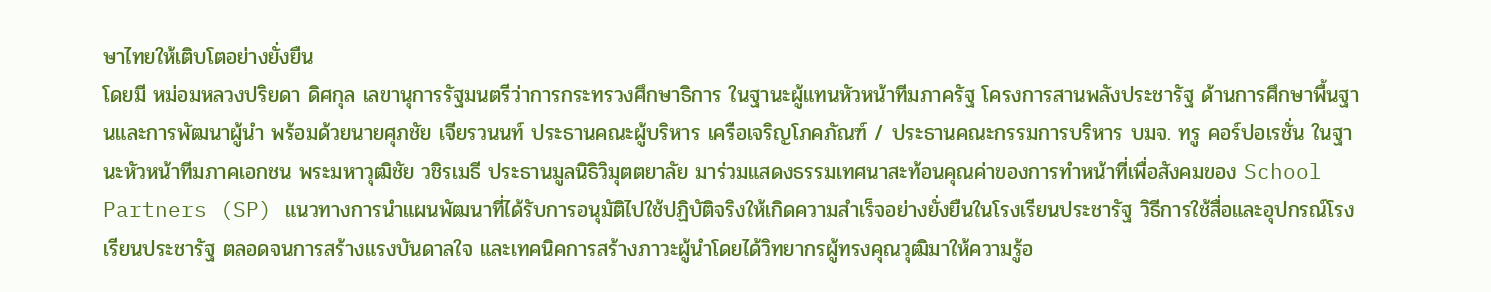ษาไทยให้เติบโตอย่างยั่งยืน
โดยมี หม่อมหลวงปริยดา ดิศกุล เลขานุการรัฐมนตรีว่าการกระทรวงศึกษาธิการ ในฐานะผู้แทนหัวหน้าทีมภาครัฐ โครงการสานพลังประชารัฐ ด้านการศึกษาพื้นฐานและการพัฒนาผู้นำ พร้อมด้วยนายศุภชัย เจียรวนนท์ ประธานคณะผู้บริหาร เครือเจริญโภคภัณฑ์ / ประธานคณะกรรมการบริหาร บมจ. ทรู คอร์ปอเรชั่น ในฐานะหัวหน้าทีมภาคเอกชน พระมหาวุฒิชัย วชิรเมธี ประธานมูลนิธิวิมุตตยาลัย มาร่วมแสดงธรรมเทศนาสะท้อนคุณค่าของการทำหน้าที่เพื่อสังคมของ School Partners (SP) แนวทางการนำแผนพัฒนาที่ได้รับการอนุมัติไปใช้ปฏิบัติจริงให้เกิดความสำเร็จอย่างยั่งยืนในโรงเรียนประชารัฐ วิธีการใช้สื่อและอุปกรณ์โรงเรียนประชารัฐ ตลอดจนการสร้างแรงบันดาลใจ และเทคนิคการสร้างภาวะผู้นำโดยได้วิทยากรผู้ทรงคุณวุฒิมาให้ความรู้อ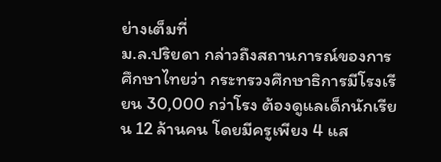ย่างเต็มที่
ม.ล.ปริยดา กล่าวถึงสถานการณ์ของการศึกษาไทยว่า กระทรวงศึกษาธิการมีโรงเรียน 30,000 กว่าโรง ต้องดูแลเด็กนักเรียน 12 ล้านคน โดยมีครูเพียง 4 แส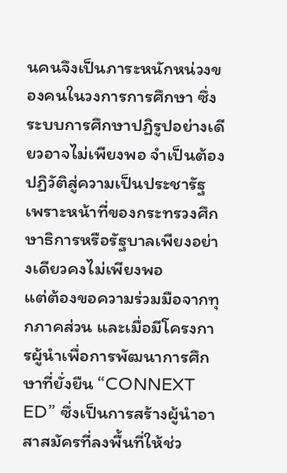นคนจึงเป็นภาระหนักหน่วงของคนในวงการการศึกษา ซึ่งระบบการศึกษาปฏิรูปอย่างเดียวอาจไม่เพียงพอ จำเป็นต้องปฏิวัติสู่ความเป็นประชารัฐ เพราะหน้าที่ของกระทรวงศึกษาธิการหรือรัฐบาลเพียงอย่างเดียวคงไม่เพียงพอ
แต่ต้องขอความร่วมมือจากทุกภาคส่วน และเมื่อมีโครงการผู้นำเพื่อการพัฒนาการศึกษาที่ยั่งยืน “CONNEXT ED” ซึ่งเป็นการสร้างผู้นำอาสาสมัครที่ลงพื้นที่ให้ช่ว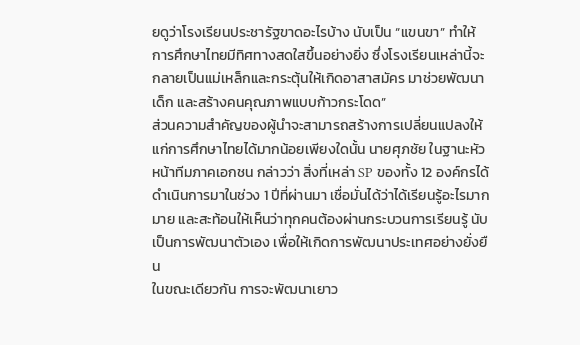ยดูว่าโรงเรียนประชารัฐขาดอะไรบ้าง นับเป็น “แขนขา” ทำให้การศึกษาไทยมีทิศทางสดใสขึ้นอย่างยิ่ง ซึ่งโรงเรียนเหล่านี้จะกลายเป็นแม่เหล็กและกระตุ้นให้เกิดอาสาสมัคร มาช่วยพัฒนาเด็ก และสร้างคนคุณภาพแบบก้าวกระโดด”
ส่วนความสำคัญของผู้นำจะสามารถสร้างการเปลี่ยนแปลงให้แก่การศึกษาไทยได้มากน้อยเพียงใดนั้น นายศุภชัย ในฐานะหัวหน้าทีมภาคเอกชน กล่าวว่า สิ่งที่เหล่า SP ของทั้ง 12 องค์กรได้ดำเนินการมาในช่วง 1 ปีที่ผ่านมา เชื่อมั่นได้ว่าได้เรียนรู้อะไรมากมาย และสะท้อนให้เห็นว่าทุกคนต้องผ่านกระบวนการเรียนรู้ นับเป็นการพัฒนาตัวเอง เพื่อให้เกิดการพัฒนาประเทศอย่างยั่งยืน
ในขณะเดียวกัน การจะพัฒนาเยาว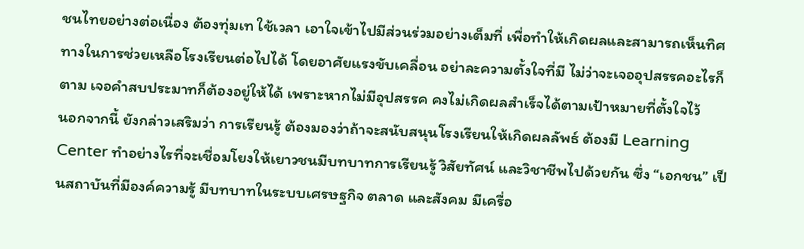ชนไทยอย่างต่อเนื่อง ต้องทุ่มเท ใช้เวลา เอาใจเข้าไปมีส่วนร่วมอย่างเต็มที่ เพื่อทำให้เกิดผลและสามารถเห็นทิศทางในการช่วยเหลือโรงเรียนต่อไปได้ โดยอาศัยแรงขับเคลื่อน อย่าละความตั้งใจที่มี ไม่ว่าจะเจออุปสรรคอะไรก็ตาม เจอคำสบประมาทก็ต้องอยู่ให้ได้ เพราะหากไม่มีอุปสรรค คงไม่เกิดผลสำเร็จได้ตามเป้าหมายที่ตั้งใจไว้
นอกจากนี้ ยังกล่าวเสริมว่า การเรียนรู้ ต้องมองว่าถ้าจะสนับสนุนโรงเรียนให้เกิดผลลัพธ์ ต้องมี Learning Center ทำอย่างไรที่จะเชื่อมโยงให้เยาวชนมีบทบาทการเรียนรู้ วิสัยทัศน์ และวิชาชีพไปด้วยกัน ซึ่ง “เอกชน” เป็นสถาบันที่มีองค์ความรู้ มีบทบาทในระบบเศรษฐกิจ ตลาด และสังคม มีเครื่อ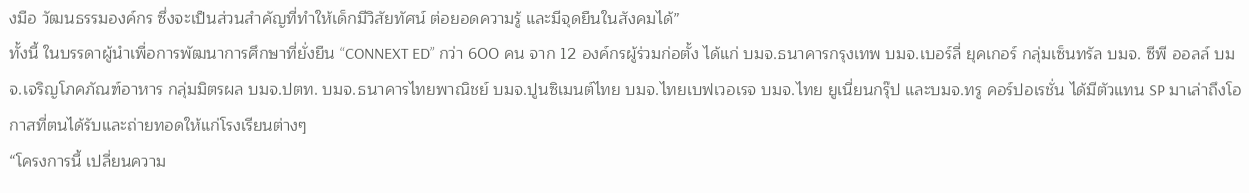งมือ วัฒนธรรมองค์กร ซึ่งจะเป็นส่วนสำคัญที่ทำให้เด็กมีวิสัยทัศน์ ต่อยอดความรู้ และมีจุดยืนในสังคมได้”
ทั้งนี้ ในบรรดาผู้นำเพื่อการพัฒนาการศึกษาที่ยั่งยืน “CONNEXT ED” กว่า 600 คน จาก 12 องค์กรผู้ร่วมก่อตั้ง ได้แก่ บมจ.ธนาคารกรุงเทพ บมจ.เบอร์ลี่ ยุคเกอร์ กลุ่มเซ็นทรัล บมจ. ซีพี ออลล์ บมจ.เจริญโภคภัณฑ์อาหาร กลุ่มมิตรผล บมจ.ปตท. บมจ.ธนาคารไทยพาณิชย์ บมจ.ปูนซิเมนต์ไทย บมจ.ไทยเบฟเวอเรจ บมจ.ไทย ยูเนี่ยนกรุ๊ป และบมจ.ทรู คอร์ปอเรชั่น ได้มีตัวแทน SP มาเล่าถึงโอกาสที่ตนได้รับและถ่ายทอดให้แก่โรงเรียนต่างๆ
“โครงการนี้ เปลี่ยนความ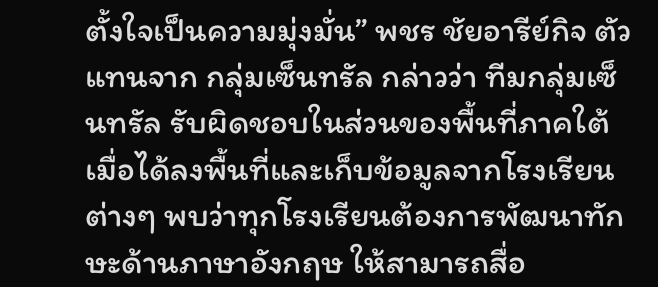ตั้งใจเป็นความมุ่งมั่น” พชร ชัยอารีย์กิจ ตัวแทนจาก กลุ่มเซ็นทรัล กล่าวว่า ทีมกลุ่มเซ็นทรัล รับผิดชอบในส่วนของพื้นที่ภาคใต้ เมื่อได้ลงพื้นที่และเก็บข้อมูลจากโรงเรียนต่างๆ พบว่าทุกโรงเรียนต้องการพัฒนาทักษะด้านภาษาอังกฤษ ให้สามารถสื่อ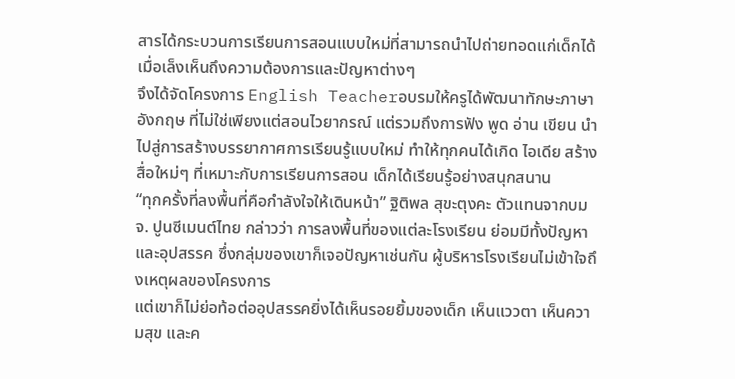สารได้กระบวนการเรียนการสอนแบบใหม่ที่สามารถนำไปถ่ายทอดแก่เด็กได้ เมื่อเล็งเห็นถึงความต้องการและปัญหาต่างๆ
จึงได้จัดโครงการ English Teacherอบรมให้ครูได้พัฒนาทักษะภาษาอังกฤษ ที่ไม่ใช่เพียงแต่สอนไวยากรณ์ แต่รวมถึงการฟัง พูด อ่าน เขียน นำไปสู่การสร้างบรรยากาศการเรียนรู้แบบใหม่ ทำให้ทุกคนได้เกิด ไอเดีย สร้างสื่อใหม่ๆ ที่เหมาะกับการเรียนการสอน เด็กได้เรียนรู้อย่างสนุกสนาน
“ทุกครั้งที่ลงพื้นที่คือกำลังใจให้เดินหน้า” ฐิติพล สุขะตุงคะ ตัวแทนจากบมจ. ปูนซีเมนต์ไทย กล่าวว่า การลงพื้นที่ของแต่ละโรงเรียน ย่อมมีทั้งปัญหาและอุปสรรค ซึ่งกลุ่มของเขาก็เจอปัญหาเช่นกัน ผู้บริหารโรงเรียนไม่เข้าใจถึงเหตุผลของโครงการ
แต่เขาก็ไม่ย่อท้อต่ออุปสรรคยิ่งได้เห็นรอยยิ้มของเด็ก เห็นแววตา เห็นความสุข และค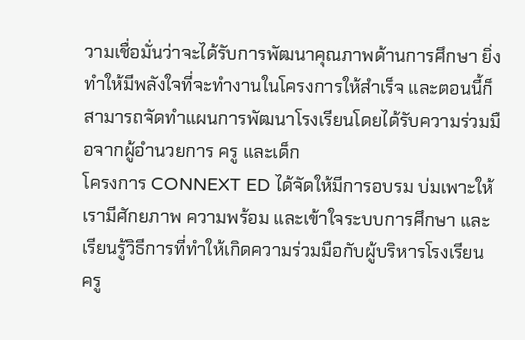วามเชื่อมั่นว่าจะได้รับการพัฒนาคุณภาพด้านการศึกษา ยิ่งทำให้มีพลังใจที่จะทำงานในโครงการให้สำเร็จ และตอนนี้ก็สามารถจัดทำแผนการพัฒนาโรงเรียนโดยได้รับความร่วมมือจากผู้อำนวยการ ครู และเด็ก
โครงการ CONNEXT ED ได้จัดให้มีการอบรม บ่มเพาะให้เรามีศักยภาพ ความพร้อม และเข้าใจระบบการศึกษา และเรียนรู้วิธีการที่ทำให้เกิดความร่วมมือกับผู้บริหารโรงเรียน ครู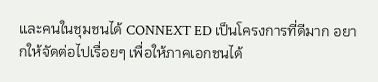และคนในชุมชนได้ CONNEXT ED เป็นโครงการที่ดีมาก อยากให้จัดต่อไปเรื่อยๆ เพื่อให้ภาคเอกชนได้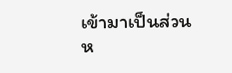เข้ามาเป็นส่วนห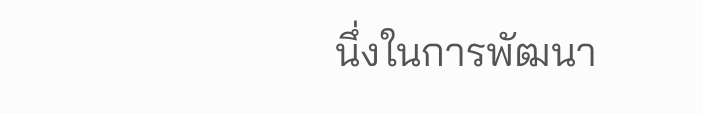นึ่งในการพัฒนา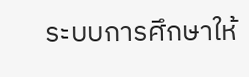ระบบการศึกษาให้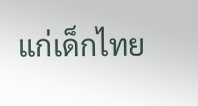แก่เด็กไทย